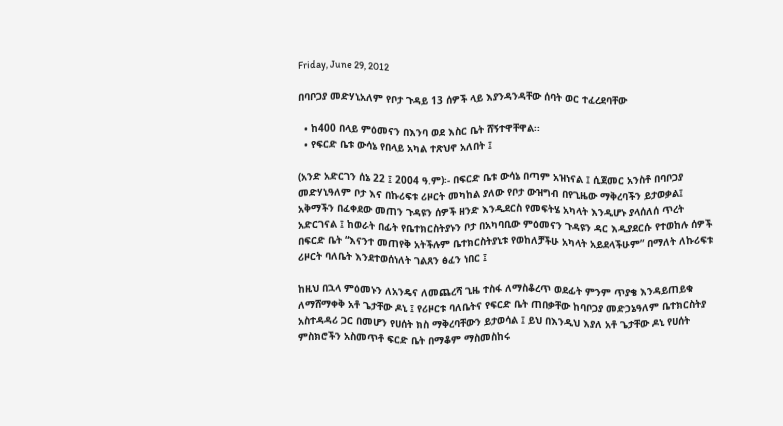Friday, June 29, 2012

በባቦጋያ መድሃኒአለም የቦታ ጉዳይ 13 ሰዎች ላይ እያንዳንዳቸው ሰባት ወር ተፈረደባቸው

  • ከ400 በላይ ምዕመናን በእንባ ወደ እስር ቤት ሸኝተዋቸዋል፡፡
  • የፍርድ ቤቱ ውሳኔ የበላይ አካል ተጽህኖ አለበት ፤

(አንድ አድርገን ሰኔ 22 ፤ 2004 ዓ.ም)፡- በፍርድ ቤቱ ውሳኔ በጣም አዝነናል ፤ ሲጀመር አንስቶ በባቦጋያ መድሃኒዓለም ቦታ እና በኩሪፍቱ ሪዞርት መካከል ያለው የቦታ ውዝግብ በየጊዜው ማቅረባችን ይታወቃል፤ አቅማችን በፈቀደው መጠን ጉዳዩን ሰዎች ዘንድ እንዲደርስ የመፍትሄ አካላት እንዲሆኑ ያላሰለሰ ጥረት አድርገናል ፤ ከወራት በፊት የቤተክርስትያኑን ቦታ በአካባቢው ምዕመናን ጉዳዩን ዳር እዲያደርሱ የተወከሉ ሰዎች በፍርድ ቤት “እናንተ መጠየቅ አትችሉም ቤተክርስትያኒቱ የወከለቻችሁ አካላት አይደላችሁም” በማለት ለኩሪፍቱ ሪዞርት ባለቤት እንደተወሰነለት ገልጸን ፅፈን ነበር ፤

ከዚህ በኋላ ምዕመኑን ለአንዴና ለመጨረሻ ጊዜ ተስፋ ለማስቆረጥ ወደፊት ምንም ጥያቄ እንዳይጠይቁ ለማሸማቀቅ አቶ ጌታቸው ዶኒ ፤ የሪዞርቱ ባለቤትና የፍርድ ቤት ጠበቃቸው ከባቦጋያ መድኃኔዓለም ቤተክርስትያ አስተዳዳሪ ጋር በመሆን የሀሰት ክስ ማቅረባቸውን ይታወሳል ፤ ይህ በእንዲህ እያለ አቶ ጌታቸው ዶኒ የሀሰት ምስክሮችን አስመጥቶ ፍርድ ቤት በማቆም ማስመስከሩ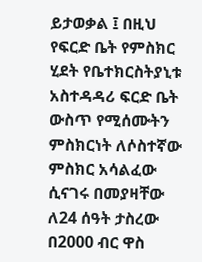ይታወቃል ፤ በዚህ የፍርድ ቤት የምስክር ሂደት የቤተክርስትያኒቱ አስተዳዳሪ ፍርድ ቤት ውስጥ የሚሰሙትን ምስክርነት ለሶስተኛው ምስክር አሳልፈው ሲናገሩ በመያዛቸው ለ24 ሰዓት ታስረው በ2000 ብር ዋስ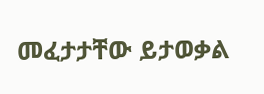መፈታታቸው ይታወቃል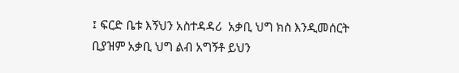፤ ፍርድ ቤቱ እኝህን አስተዳዳሪ  አቃቢ ህግ ክስ እንዲመሰርት ቢያዝም አቃቢ ህግ ልብ አግኝቶ ይህን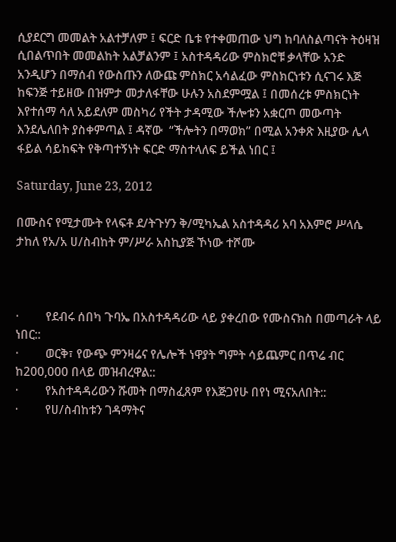ሲያደርግ መመልት አልተቻለም ፤ ፍርድ ቤቱ የተቀመጠው ህግ ከባለስልጣናት ትዕዛዝ ሲበልጥበት መመልከት አልቻልንም ፤ አስተዳዳሪው ምስክሮቹ ቃላቸው አንድ አንዲሆን በማሰብ የውስጡን ለውጩ ምስክር አሳልፈው ምስክርነቱን ሲናገሩ እጅ ከፍንጅ ተይዘው በዝምታ መታለፋቸው ሁሉን አስደምሟል ፤ በመሰረቱ ምስክርነት እየተሰማ ሳለ አይደለም መስካሪ የችት ታዳሚው ችሎቱን አቋርጦ መውጣት እንደሌለበት ያስቀምጣል ፤ ዳኛው  “ችሎትን በማወክ” በሚል አንቀጽ እዚያው ሌላ ፋይል ሳይከፍት የቅጣተኝነት ፍርድ ማስተላለፍ ይችል ነበር ፤

Saturday, June 23, 2012

በሙስና የሚታሙት የላፍቶ ደ/ትጉሃን ቅ/ሚካኤል አስተዳዳሪ አባ አእምሮ ሥላሴ ታከለ የአ/አ ሀ/ስብከት ም/ሥራ አስኪያጅ ኾነው ተሾሙ



·         የደብሩ ሰበካ ጉባኤ በአስተዳዳሪው ላይ ያቀረበው የሙስናክስ በመጣራት ላይ ነበር::
·         ወርቅ፣ የውጭ ምንዛሬና የሌሎች ነዋያት ግምት ሳይጨምር በጥሬ ብር ከ200,000 በላይ መዝብረዋል::
·         የአስተዳዳሪውን ሹመት በማስፈጸም የእጅጋየሁ በየነ ሚናአለበት::
·         የሀ/ስብከቱን ገዳማትና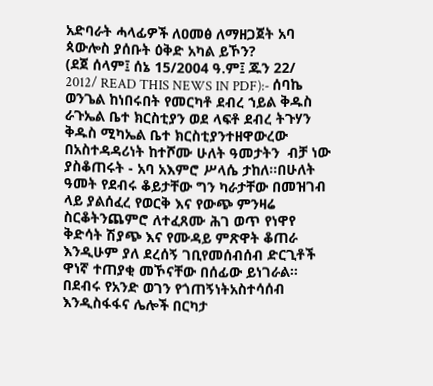አድባራት ሓላፊዎች ለዐመፅ ለማዘጋጀት አባ ጳውሎስ ያሰቡት ዕቅድ አካል ይኾን?
(ደጀ ሰላም፤ ሰኔ 15/2004 ዓ.ም፤ ጁን 22/ 2012/ READ THIS NEWS IN PDF):- ሰባኬ ወንጌል ከነበሩበት የመርካቶ ደብረ ኀይል ቅዱስ ራጉኤል ቤተ ክርስቲያን ወደ ላፍቶ ደብረ ትጉሃን ቅዱስ ሚካኤል ቤተ ክርስቲያንተዘዋውረው በአስተዳዳሪነት ከተሾሙ ሁለት ዓመታትን  ብቻ ነው ያስቆጠሩት - አባ አእምሮ ሥላሴ ታከለ፡፡በሁለት ዓመት የደብሩ ቆይታቸው ግን ካራታቸው በመዝገብ ላይ ያልሰፈረ የወርቅ እና የውጭ ምንዛሬ ስርቆትንጨምሮ ለተፈጸሙ ሕገ ወጥ የነዋየ ቅድሳት ሽያጭ እና የሙዳይ ምጽዋት ቆጠራ እንዲሁም ያለ ደረሰኝ ገቢየመሰብሰብ ድርጊቶች ዋነኛ ተጠያቂ መኾናቸው በሰፊው ይነገራል። በደብሩ የአንድ ወገን የጎጠኝነትአስተሳሰብ እንዲስፋፋና ሌሎች በርካታ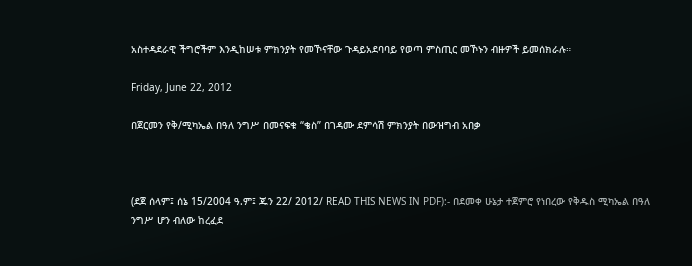አስተዳደራዊ ችግሮችም እንዲከሠቱ ምክንያት የመኾናቸው ጉዳይአደባባይ የወጣ ምስጢር መኾኑን ብዙዎች ይመሰክራሉ።

Friday, June 22, 2012

በጀርመን የቅ/ሚካኤል በዓለ ንግሥ በመናፍቁ “ቄስ” በገዳሙ ደምሳሽ ምክንያት በውዝግብ አበቃ



(ደጀ ሰላም፤ ሰኔ 15/2004 ዓ.ም፤ ጁን 22/ 2012/ READ THIS NEWS IN PDF):- በደመቀ ሁኔታ ተጀምሮ የነበረው የቅዱስ ሚካኤል በዓለ ንግሥ ሆን ብለው ከረፈደ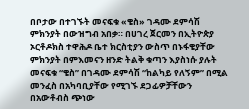በቦታው በተገኙት መናፍቁ «ቄስ» ገዳሙ ደምሳሽ ምክንያት በውዝግብ አበቃ። በሀገረ ጀርመን በኢትዮጵያ ኦርቶዶክስ ተዋሕዶ ቤተ ክርስቲያን ውስጥ በኑፋቄያቸው ምክንያት በምእመናን ዘንድ ትልቅ ቁጣን እያስነሱ ያሉት መናፍቁ “ቄስ” በገዳሙ ደምሳሽ “ከልካይ የለኝም” በሚል መንፈስ በአካባቢያቸው የሚገኙ ደጋፊዎቻቸውን በአውቶብስ ጭነው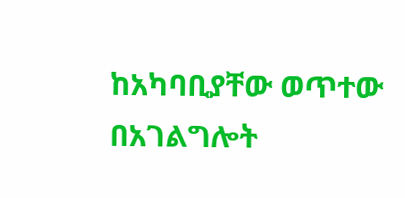ከአካባቢያቸው ወጥተው በአገልግሎት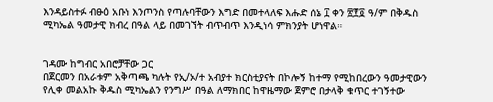እንዳይስተፉ ብፁዕ አቡነ እንጦንስ የጣሉባቸውን እግድ በመተላለፍ እሑድ ሰኔ ፲ ቀን ፳፻፬ ዓ/ም በቅዱስ ሚካኤል ዓመታዊ ክብረ በዓል ላይ በመገኘት ብጥብጥ እንዲነሳ ምክንያት ሆነዋል።


ገዳሙ ከግብር አበሮቻቸው ጋር
በጀርመን በአራቱም አቅጣጫ ካሉት የኢ/ኦ/ተ አብያተ ክርስቲያናት በኮሎኝ ከተማ የሚከበረውን ዓመታዊውን የሊቀ መልአኩ ቅዱስ ሚካኤልን የንግሥ በዓል ለማክበር ከዋዜማው ጀምሮ በታላቅ ቁጥር ተገኝተው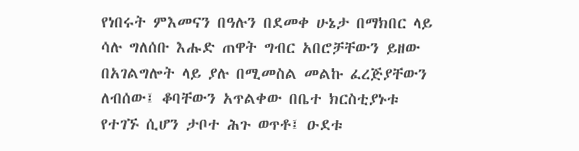የነበሩት ምእመናን በዓሉን በደመቀ ሁኔታ በማክበር ላይ ሳሉ ግለሰቡ እሑድ ጠዋት ግብር አበሮቻቸውን ይዘው በአገልግሎት ላይ ያሉ በሚመስል መልኩ ፈረጅያቸውን ለብሰው፤ ቆባቸውን አጥልቀው በቤተ ክርስቲያኑቱ የተገኙ ሲሆን ታቦተ ሕጉ ወጥቶ፤ ዑደቱ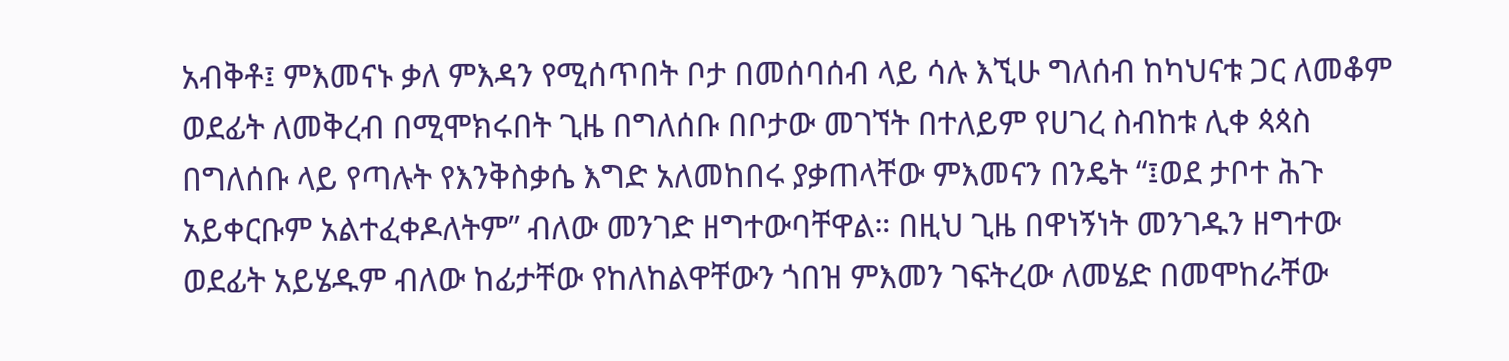አብቅቶ፤ ምእመናኑ ቃለ ምእዳን የሚሰጥበት ቦታ በመሰባሰብ ላይ ሳሉ እኚሁ ግለሰብ ከካህናቱ ጋር ለመቆም ወደፊት ለመቅረብ በሚሞክሩበት ጊዜ በግለሰቡ በቦታው መገኘት በተለይም የሀገረ ስብከቱ ሊቀ ጳጳስ በግለሰቡ ላይ የጣሉት የእንቅስቃሴ እግድ አለመከበሩ ያቃጠላቸው ምእመናን በንዴት “፤ወደ ታቦተ ሕጉ አይቀርቡም አልተፈቀዶለትም” ብለው መንገድ ዘግተውባቸዋል። በዚህ ጊዜ በዋነኝነት መንገዱን ዘግተው ወደፊት አይሄዱም ብለው ከፊታቸው የከለከልዋቸውን ጎበዝ ምእመን ገፍትረው ለመሄድ በመሞከራቸው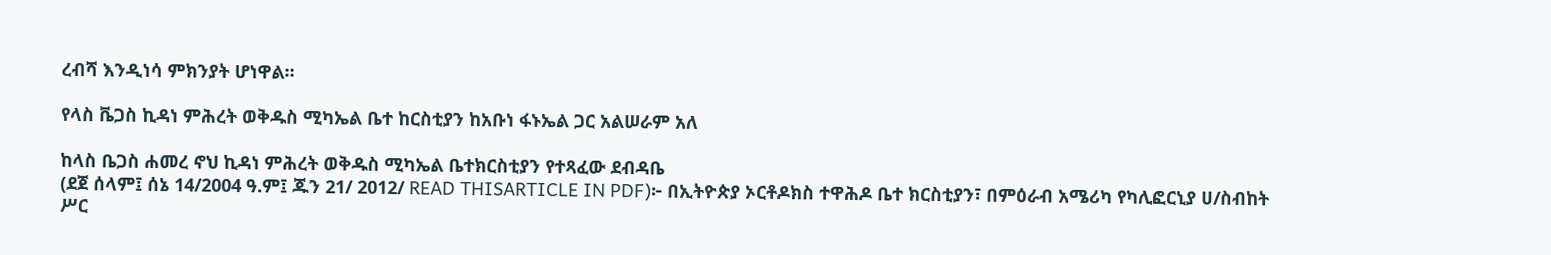ረብሻ እንዲነሳ ምክንያት ሆነዋል።

የላስ ቬጋስ ኪዳነ ምሕረት ወቅዱስ ሚካኤል ቤተ ከርስቲያን ከአቡነ ፋኑኤል ጋር አልሠራም አለ

ከላስ ቤጋስ ሐመረ ኖህ ኪዳነ ምሕረት ወቅዱስ ሚካኤል ቤተክርስቲያን የተጻፈው ደብዳቤ
(ደጀ ሰላም፤ ሰኔ 14/2004 ዓ.ም፤ ጁን 21/ 2012/ READ THISARTICLE IN PDF)፦ በኢትዮጵያ ኦርቶዶክስ ተዋሕዶ ቤተ ክርስቲያን፣ በምዕራብ አሜሪካ የካሊፎርኒያ ሀ/ስብከት ሥር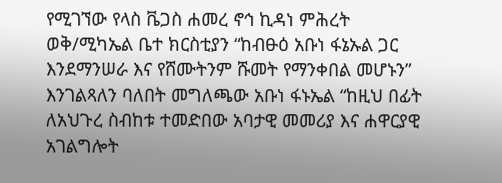የሚገኘው የላስ ቬጋስ ሐመረ ኖኅ ኪዳነ ምሕረት ወቅ/ሚካኤል ቤተ ክርስቲያን “ከብፁዕ አቡነ ፋኔኡል ጋር እንደማንሠራ እና የሸሙትንም ሹመት የማንቀበል መሆኑን” እንገልጻለን ባለበት መግለጫው አቡነ ፋኑኤል “ከዚህ በፊት ለአህጉረ ስብከቱ ተመድበው አባታዊ መመሪያ እና ሐዋርያዊ አገልግሎት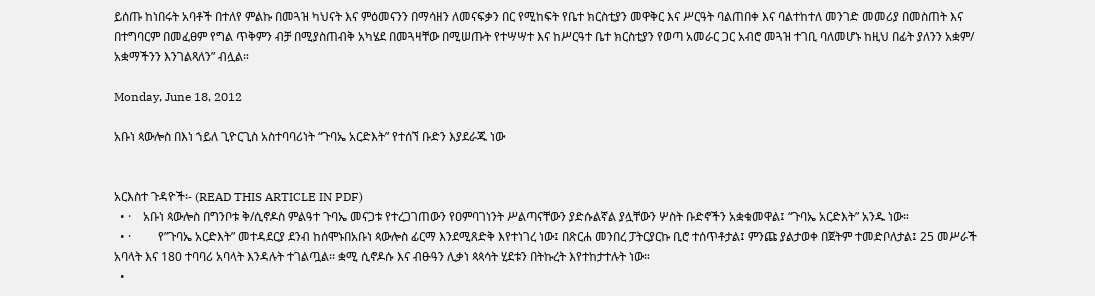ይሰጡ ከነበሩት አባቶች በተለየ ምልኩ በመጓዝ ካህናት እና ምዕመናንን በማሳዘን ለመናፍቃን በር የሚከፍት የቤተ ክርስቲያን መዋቅር እና ሥርዓት ባልጠበቀ እና ባልተከተለ መንገድ መመሪያ በመስጠት እና በተግባርም በመፈፀም የግል ጥቅምን ብቻ በሚያስጠብቅ አካሄደ በመጓዛቸው በሚሠጡት የተሣሣተ እና ከሥርዓተ ቤተ ክርስቲያን የወጣ አመራር ጋር አብሮ መጓዝ ተገቢ ባለመሆኑ ከዚህ በፊት ያለንን አቋም/ አቋማችንን እንገልጻለን” ብሏል።

Monday, June 18, 2012

አቡነ ጳውሎስ በእነ ኀይለ ጊዮርጊስ አስተባባሪነት “ጉባኤ አርድእት” የተሰኘ ቡድን እያደራጁ ነው


አርእስተ ጉዳዮች፡- (READ THIS ARTICLE IN PDF)
  • ·    አቡነ ጳውሎስ በግንቦቱ ቅ/ሲኖዶስ ምልዓተ ጉባኤ መናጋቱ የተረጋገጠውን የዐምባገነንት ሥልጣናቸውን ያድሱልኛል ያሏቸውን ሦስት ቡድኖችን አቋቁመዋል፤ “ጉባኤ አርድእት” አንዱ ነው።
  • ·         የ”ጉባኤ አርድእት” መተዳደርያ ደንብ ከሰሞኑበአቡነ ጳውሎስ ፊርማ እንደሚጸድቅ እየተነገረ ነው፤ በጽርሐ መንበረ ፓትርያርኩ ቢሮ ተሰጥቶታል፤ ምንጩ ያልታወቀ በጀትም ተመድቦለታል፤ 25 መሥራች አባላት እና 180 ተባባሪ አባላት እንዳሉት ተገልጧል፡፡ ቋሚ ሲኖዶሱ እና ብፁዓን ሊቃነ ጳጳሳት ሂደቱን በትኩረት እየተከታተሉት ነው።
  •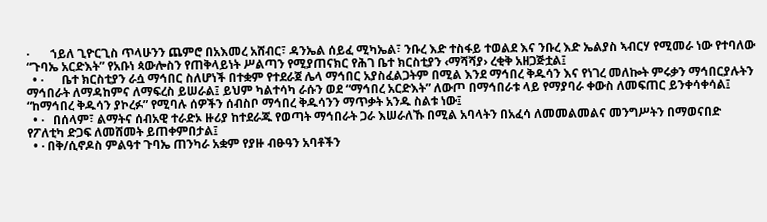·       ኀይለ ጊዮርጊስ ጥላሁንን ጨምሮ በአእመረ አሸብር፣ ዳንኤል ሰይፈ ሚካኤል፣ ንቡረ እድ ተስፋይ ተወልደ እና ንቡረ እድ ኤልያስ ኣብርሃ የሚመራ ነው የተባለው “ጉባኤ አርድእት” የአቡነ ጳውሎስን የጠቅላይነት ሥልጣን የሚያጠናክር የሕገ ቤተ ክርስቲያን ‹ማሻሻያ› ረቂቅ አዘጋጅቷል፤
  • ·      ቤተ ክርስቲያን ራሷ ማኅበር ስለሆነች በተቋም የተደራጀ ሌላ ማኅበር አያስፈልጋትም በሚል እንደ ማኅበረ ቅዱሳን እና የነገረ መለኰት ምሩቃን ማኅበርያሉትን ማኅበራት ለማዳከምና ለማፍረስ ይሠራል፤ ይህም ካልተሳካ ራሱን ወደ “ማኅበረ አርድእት” ለውጦ በማኅበራቱ ላይ የማያባራ ቀውስ ለመፍጠር ይንቀሳቀሳል፤ “ከማኅበረ ቅዱሳን ያኮረፉ” የሚባሉ ሰዎችን ሰብስቦ ማኅበረ ቅዱሳንን ማጥቃት አንዱ ስልቱ ነው፤
  • ·   በሰላም፣ ልማትና ሰብአዊ ተራድኦ ዙሪያ ከተደራጁ የወጣት ማኅበራት ጋራ እሠራለኹ በሚል አባላትን በአፈሳ ለመመልመልና መንግሥትን በማወናበድ የፖለቲካ ድጋፍ ለመሸመት ይጠቀምበታል፤
  • · በቅ/ሲኖዶስ ምልዓተ ጉባኤ ጠንካራ አቋም የያዙ ብፁዓን አባቶችን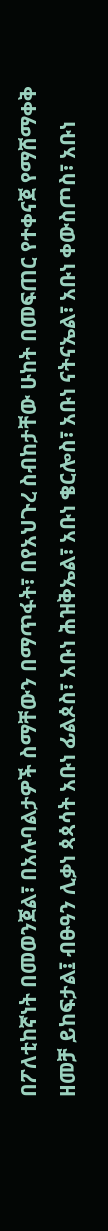በፖለቲከኛነት በመወንጀል፣ በአሉባልታዎች ስማቸውን በማጥፋት፣ በየአህጉረ ስብከታቸው ሁከት በመፍጠር የተቀናጀ የማሸማቀቅ ዘመቻ ይከፍታል፤ ብፁዓን ሊቃነ ጳጳሳት አቡነ ፊልጶስ፣ አቡነ ሕዝቅኤል፣ አቡነ ቄርሎስ፣ አቡነ ናትናኤል፣ አቡነ ቀውስጦስ፣ አቡነ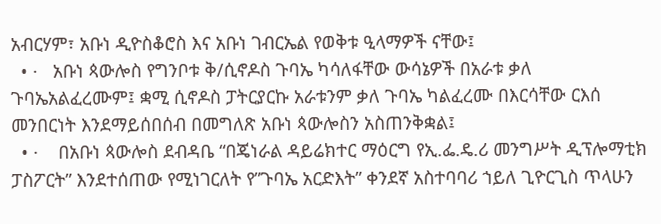አብርሃም፣ አቡነ ዲዮስቆሮስ እና አቡነ ገብርኤል የወቅቱ ዒላማዎች ናቸው፤
  • ·   አቡነ ጳውሎስ የግንቦቱ ቅ/ሲኖዶስ ጉባኤ ካሳለፋቸው ውሳኔዎች በአራቱ ቃለ ጉባኤአልፈረሙም፤ ቋሚ ሲኖዶስ ፓትርያርኩ አራቱንም ቃለ ጉባኤ ካልፈረሙ በእርሳቸው ርእሰ መንበርነት እንደማይሰበሰብ በመግለጽ አቡነ ጳውሎስን አስጠንቅቋል፤
  • ·    በአቡነ ጳውሎስ ደብዳቤ “በጄነራል ዳይሬክተር ማዕርግ የኢ.ፌ.ዴ.ሪ መንግሥት ዲፕሎማቲክ ፓስፖርት” እንደተሰጠው የሚነገርለት የ”ጉባኤ አርድእት” ቀንደኛ አስተባባሪ ኀይለ ጊዮርጊስ ጥላሁን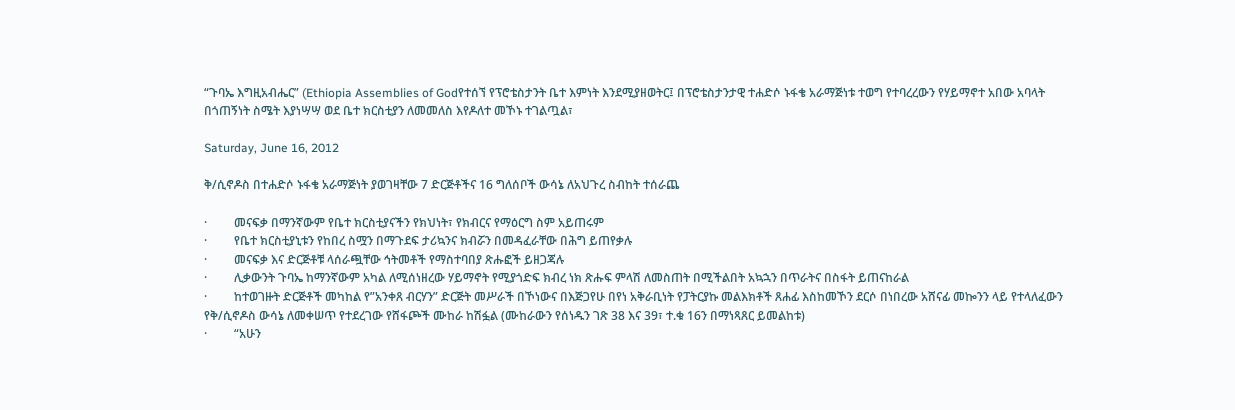“ጉባኤ እግዚአብሔር” (Ethiopia Assemblies of Godየተሰኘ የፕሮቴስታንት ቤተ እምነት እንደሚያዘወትር፤ በፕሮቴስታንታዊ ተሐድሶ ኑፋቄ አራማጅነቱ ተወግ የተባረረውን የሃይማኖተ አበው አባላት በጎጠኝነት ስሜት እያነሣሣ ወደ ቤተ ክርስቲያን ለመመለስ እየዶለተ መኾኑ ተገልጧል፣

Saturday, June 16, 2012

ቅ/ሲኖዶስ በተሐድሶ ኑፋቄ አራማጅነት ያወገዛቸው 7 ድርጅቶችና 16 ግለሰቦች ውሳኔ ለአህጉረ ስብከት ተሰራጨ

·         መናፍቃ በማንኛውም የቤተ ክርስቲያናችን የክህነት፣ የክብርና የማዕርግ ስም አይጠሩም
·         የቤተ ክርስቲያኒቱን የከበረ ስሟን በማጉደፍ ታሪኳንና ክብሯን በመዳፈራቸው በሕግ ይጠየቃሉ
·         መናፍቃ እና ድርጅቶቹ ላሰራጯቸው ኅትመቶች የማስተባበያ ጽሑፎች ይዘጋጃሉ
·         ሊቃውንት ጉባኤ ከማንኛውም አካል ለሚሰነዘረው ሃይማኖት የሚያጎድፍ ክብረ ነክ ጽሑፍ ምላሽ ለመስጠት በሚችልበት አኳኋን በጥራትና በስፋት ይጠናከራል
·         ከተወገዙት ድርጅቶች መካከል የ”አንቀጸ ብርሃን” ድርጅት መሥራች በኾነውና በእጅጋየሁ በየነ አቅራቢነት የፓትርያኩ መልእክቶች ጸሐፊ እስከመኾን ደርሶ በነበረው አሸናፊ መኰንን ላይ የተላለፈውን የቅ/ሲኖዶስ ውሳኔ ለመቀሠጥ የተደረገው የሸፋጮች ሙከራ ከሽፏል (ሙከራውን የሰነዱን ገጽ 38 እና 39፣ ተ.ቁ 16ን በማነጻጸር ይመልከቱ)
·         “አሁን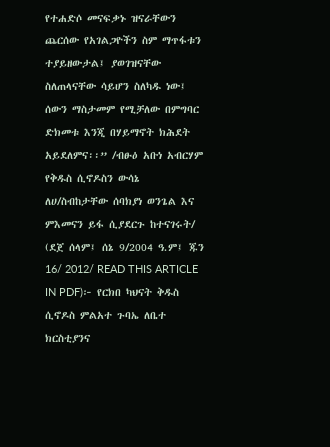የተሐድሶ መናፍቃኑ ዝናራቸውን ጨርሰው የአገልጋዮችን ስም ማጥፋቱን ተያይዘውታል፤ ያወገዝናቸው ስለጠላናቸው ሳይሆን ስለካዱ ነው፤ ሰውን ማስታመም የሚቻለው በምግባር ድክመቱ እንጂ በሃይማኖት ክሕደት አይደለምና፡፡” /ብፁዕ አቡነ አብርሃም የቅዱስ ሲኖዶስን ውሳኔ ለሀ/ስብከታቸው ሰባክያነ ወንጌል እና ምእመናን ይፋ ሲያደርጉ ከተናገሩት/
(ደጀ ሰላም፤ ሰኔ 9/2004 ዓ.ም፤ ጁን 16/ 2012/ READ THIS ARTICLE IN PDF)፦ የርክበ ካህናት ቅዱስ ሲኖዶስ ምልአተ ጉባኤ ለቤተ ክርስቲያንና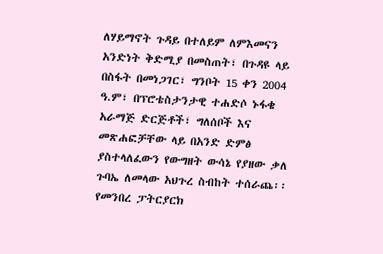ለሃይማኖት ጉዳይ በተለይም ለምእመናን አንድነት ቅድሚያ በመስጠት፣ በጉዳዩ ላይ በስፋት በመነጋገር፣ ግንቦት 15 ቀን 2004 ዓ.ም፣ በፕሮቴስታንታዊ ተሐድሶ ኑፋቄ አራማጅ ድርጅቶች፣ ግለሰቦች እና መጽሐፎቻቸው ላይ በአንድ ድምፅ ያስተላለፈውን የውግዘት ውሳኔ የያዘው ቃለ ጉባኤ ለመላው አህጉረ ስብከት ተሰራጨ፡፡
የመንበረ ፓትርያርክ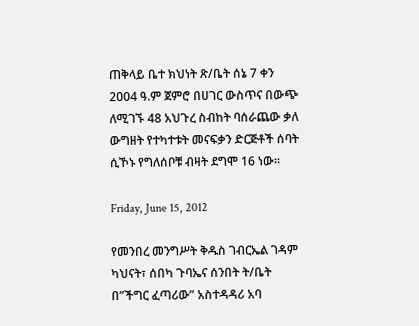ጠቅላይ ቤተ ክህነት ጽ/ቤት ሰኔ 7 ቀን 2004 ዓ.ም ጀምሮ በሀገር ውስጥና በውጭ ለሚገኙ 48 አህጉረ ስብከት ባሰራጨው ቃለ ውግዘት የተካተቱት መናፍቃን ድርጅቶች ሰባት ሲኾኑ የግለሰቦቹ ብዛት ደግሞ 16 ነው፡፡

Friday, June 15, 2012

የመንበረ መንግሥት ቅዱስ ገብርኤል ገዳም ካህናት፣ ሰበካ ጉባኤና ሰንበት ት/ቤት በ”ችግር ፈጣሪው” አስተዳዳሪ አባ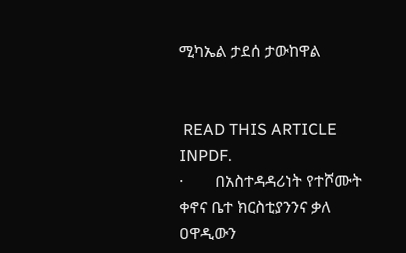ሚካኤል ታደሰ ታውከዋል


 READ THIS ARTICLE INPDF.
·        በአስተዳዳሪነት የተሾሙት ቀኖና ቤተ ክርስቲያንንና ቃለ ዐዋዲውን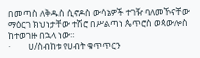በመጣስ ለቅዱስ ሲኖዶስ ውሳኔዎች ተገዥ ባለመኾናቸው ማዕርገ ክህነታቸው ተሽሮ በሥልጣነ ጴጥሮስ ወጳውሎስ ከተወገዙ በኋላ ነው።
·         ሀ/ስብከቱ የሀብት ቁጥጥርን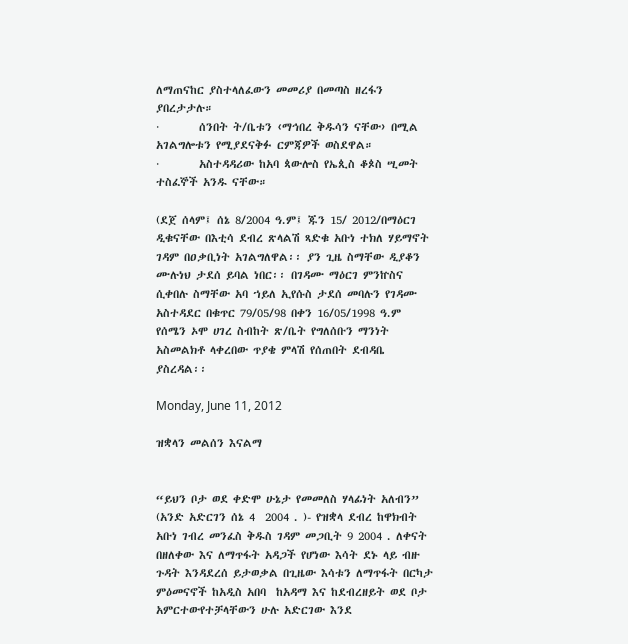ለማጠናከር ያስተላለፈውን መመሪያ በመጣስ ዘረፋን ያበረታታሉ።
·        ሰንበት ት/ቤቱን ‹ማኅበረ ቅዱሳን ናቸው› በሚል አገልግሎቱን የሚያደናቅፉ ርምጃዎች ወስደዋል።
·        አስተዳዳሪው ከአባ ጳውሎስ የኤጲስ ቆጶስ ሢመት ተስፈኞች አንዱ ናቸው።

(ደጀ ሰላም፤ ሰኔ 8/2004 ዓ.ም፤ ጁን 15/ 2012/በማዕርገ ዲቁናቸው በእቲሳ ደብረ ጽላልሽ ጻድቁ አቡነ ተክለ ሃይማኖት ገዳም በዐቃቢነት አገልግለዋል፡፡ ያን ጊዜ ስማቸው ዲያቆን ሙሉነህ ታደሰ ይባል ነበር፡፡ በገዳሙ ማዕርገ ምንኵስና ሲቀበሉ ስማቸው አባ ኀይለ ኢየሱስ ታደሰ መባሉን የገዳሙ አስተዳደር በቁጥር 79/05/98 በቀን 16/05/1998 ዓ.ም የሰሜን ኦሞ ሀገረ ስብከት ጽ/ቤት የግለሰቡን ማንነት አስመልክቶ ላቀረበው ጥያቄ ምላሽ የሰጠበት ደብዳቤ ያስረዳል፡፡

Monday, June 11, 2012

ዝቋላን መልሰን እናልማ


“ይህን ቦታ ወደ ቀድሞ ሁኔታ የመመለስ ሃላፊነት አለብን”
(አንድ አድርገን ሰኔ 4  2004 . )- የዝቋላ ደብረ ከዋክብት አቡነ ገብረ መንፈስ ቅዱስ ገዳም መጋቢት 9 2004 . ለቀናት በዘለቀው እና ለማጥፋት አዳጋች የሆነው እሳት ደኑ ላይ ብዙ ጉዳት እንዳደረሰ ይታወቃል በጊዜው እሳቱን ለማጥፋት በርካታ ምዕመናኖች ከአዲስ አበባ  ከአዳማ እና ከደብረዘይት ወደ ቦታ አምርተውየተቻላቸውን ሁሉ አድርገው እንደ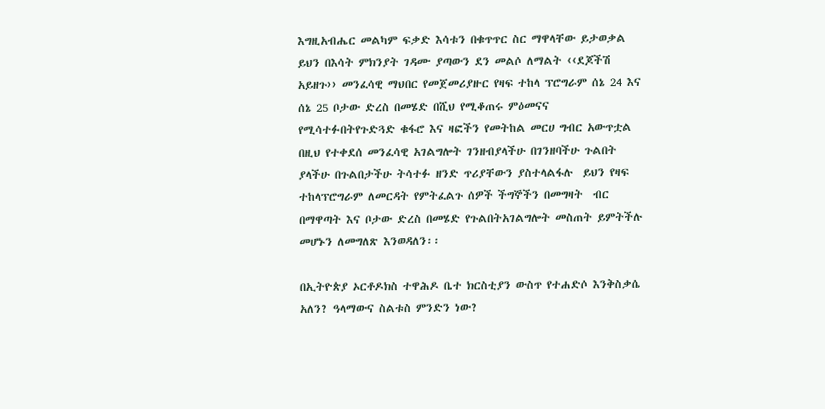እግዚአብሔር መልካም ፍቃድ እሳቱን በቁጥጥር ስር ማዋላቸው ይታወቃል ይህን በእሳት ምክንያት ገዳሙ ያጣውን ደን መልሶ ለማልት ‹‹ደጆችሽ አይዘጉ›› መንፈሳዊ ማህበር የመጀመሪያዙር የዛፍ ተከላ ፕሮግራም ሰኔ 24 እና ሰኔ 25 ቦታው ድረስ በመሄድ በሺህ የሚቆጠሩ ምዕመናና የሚሳተፉበትየጉድጓድ ቁፋሮ እና ዛፎችን የመትከል መርሀ ግብር አውጥቷል በዚህ የተቀደሰ መንፈሳዊ አገልግሎት ገንዘብያላችሁ በገንዘባችሁ ጉልበት ያላችሁ በጉልበታችሁ ትሳተፉ ዘንድ ጥሪያቸውን ያስተላልፋሉ  ይህን የዛፍ ተከላፕሮግራም ለመርዳት የምትፈልጉ ሰዎች ችግኞችን በመግዛት  ብር በማዋጣት እና ቦታው ድረስ በመሄድ የጉልበትአገልግሎት መስጠት ይምትችሉ መሆኑን ለመግለጽ እንወዳለን፡፡

በኢትዮጵያ ኦርቶዶክስ ተዋሕዶ ቤተ ክርስቲያን ውስጥ የተሐድሶ እንቅስቃሴ አለን? ዓላማውና ስልቱስ ምንድን ነው?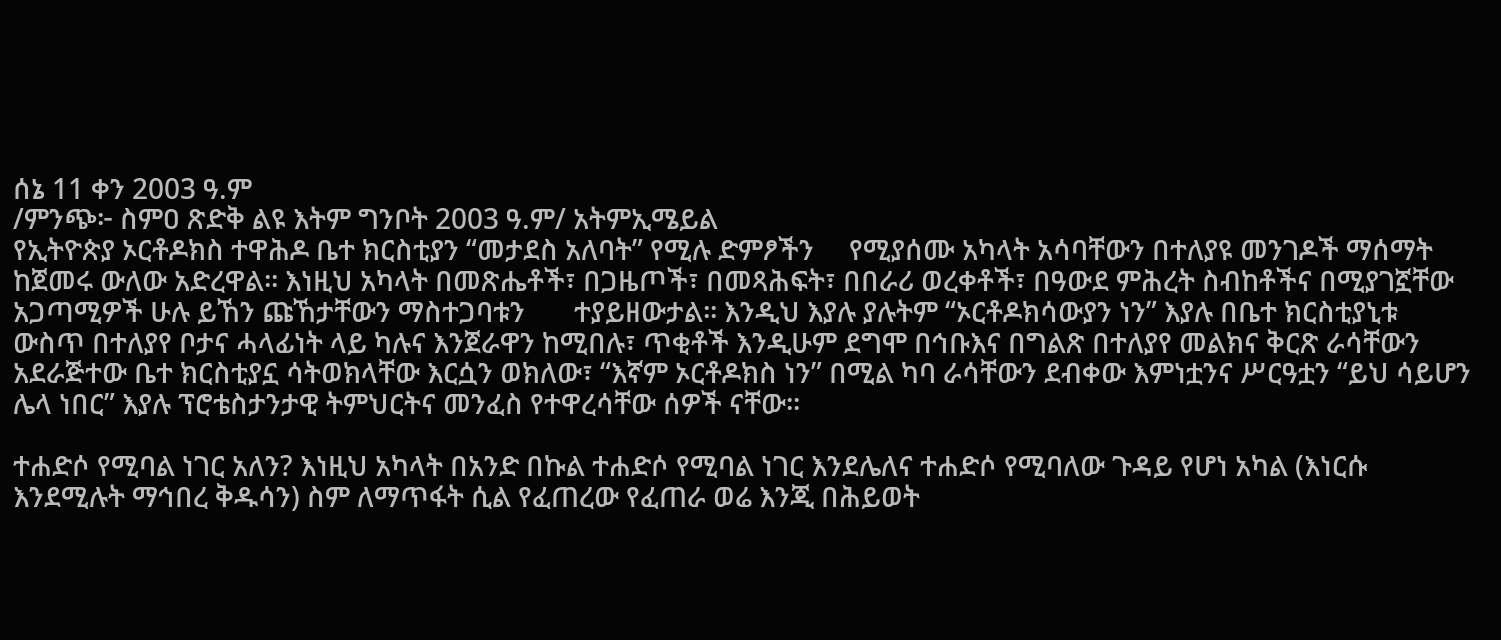ሰኔ 11 ቀን 2003 ዓ.ም
/ምንጭ፦ ስምዐ ጽድቅ ልዩ እትም ግንቦት 2003 ዓ.ም/ አትምኢሜይል
የኢትዮጵያ ኦርቶዶክስ ተዋሕዶ ቤተ ክርስቲያን “መታደስ አለባት” የሚሉ ድምፆችን     የሚያሰሙ አካላት አሳባቸውን በተለያዩ መንገዶች ማሰማት ከጀመሩ ውለው አድረዋል፡፡ እነዚህ አካላት በመጽሔቶች፣ በጋዜጦች፣ በመጻሕፍት፣ በበራሪ ወረቀቶች፣ በዓውደ ምሕረት ስብከቶችና በሚያገኟቸው አጋጣሚዎች ሁሉ ይኸን ጩኸታቸውን ማስተጋባቱን       ተያይዘውታል፡፡ እንዲህ እያሉ ያሉትም “ኦርቶዶክሳውያን ነን” እያሉ በቤተ ክርስቲያኒቱ ውስጥ በተለያየ ቦታና ሓላፊነት ላይ ካሉና እንጀራዋን ከሚበሉ፣ ጥቂቶች እንዲሁም ደግሞ በኅቡእና በግልጽ በተለያየ መልክና ቅርጽ ራሳቸውን አደራጅተው ቤተ ክርስቲያኗ ሳትወክላቸው እርሷን ወክለው፣ “እኛም ኦርቶዶክስ ነን” በሚል ካባ ራሳቸውን ደብቀው እምነቷንና ሥርዓቷን “ይህ ሳይሆን ሌላ ነበር” እያሉ ፕሮቴስታንታዊ ትምህርትና መንፈስ የተዋረሳቸው ሰዎች ናቸው፡፡

ተሐድሶ የሚባል ነገር አለን? እነዚህ አካላት በአንድ በኩል ተሐድሶ የሚባል ነገር እንደሌለና ተሐድሶ የሚባለው ጉዳይ የሆነ አካል (እነርሱ እንደሚሉት ማኅበረ ቅዱሳን) ስም ለማጥፋት ሲል የፈጠረው የፈጠራ ወሬ እንጂ በሕይወት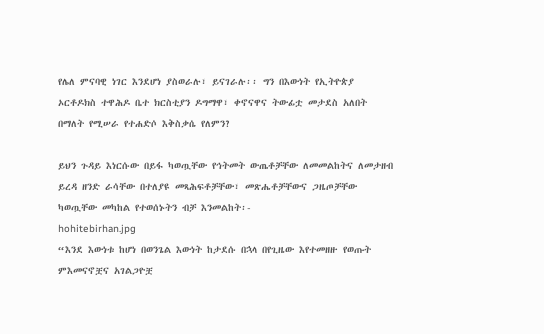የሌለ ምናባዊ ነገር እንደሆነ ያስወራሉ፣ ይናገራሉ፡፡ ግን በእውነት የኢትዮጵያ ኦርቶዶክስ ተዋሕዶ ቤተ ክርስቲያን ዶግማዋ፣ ቀኖናዋና ትውፊቷ መታደስ አለበት በማለት የሚሠራ የተሐድሶ እቅስቃሴ የለምን?

ይህን ጉዳይ እነርሱው በይፋ ካወጧቸው የኅትመት ውጤቶቻቸው ለመመልከትና ለመታዘብ ይረዳ ዘንድ ራሳቸው በተለያዩ መጻሕፍቶቻቸው፣ መጽሔቶቻቸውና ጋዜጦቻቸው ካወጧቸው መካከል የተወሰኑትን ብቻ እንመልከት፡-
hohitebirhan.jpg
“እንደ እውነቱ ከሆነ በወንጌል እውነት ከታደሱ በኋላ በየጊዜው እየተመዘዙ የወጡት ምእመናኖቿና አገልጋዮቿ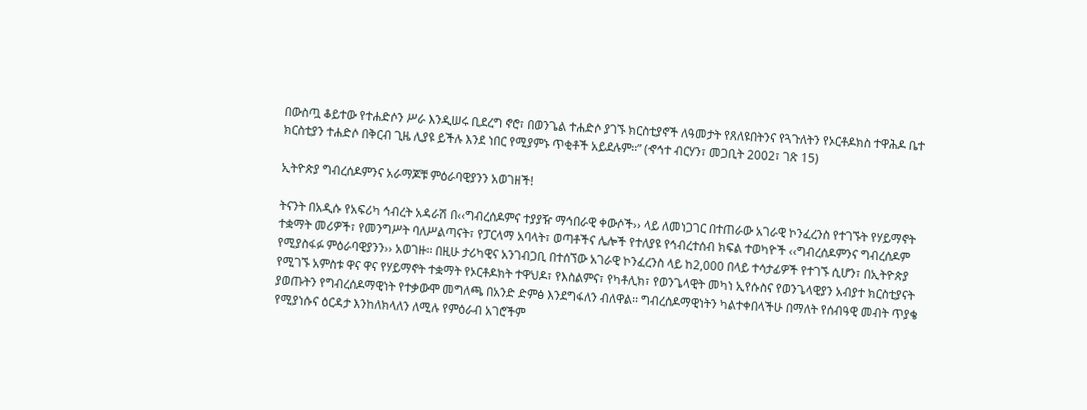በውስጧ ቆይተው የተሐድሶን ሥራ እንዲሠሩ ቢደረግ ኖሮ፣ በወንጌል ተሐድሶ ያገኙ ክርስቲያኖች ለዓመታት የጸለዩበትንና የጓጉለትን የኦርቶዶክስ ተዋሕዶ ቤተ ክርስቲያን ተሐድሶ በቅርብ ጊዜ ሊያዩ ይችሉ እንደ ነበር የሚያምኑ ጥቂቶች አይደሉም፡፡” (ኆኅተ ብርሃን፣ መጋቢት 2002፣ ገጽ 15)

ኢትዮጵያ ግብረሰዶምንና አራማጆቹ ምዕራባዊያንን አወገዘች!

ትናንት በአዲሱ የአፍሪካ ኅብረት አዳራሽ በ‹‹ግብረሰዶምና ተያያዥ ማኅበራዊ ቀውሶች›› ላይ ለመነጋገር በተጠራው አገራዊ ኮንፈረንስ የተገኙት የሃይማኖት ተቋማት መሪዎች፣ የመንግሥት ባለሥልጣናት፣ የፓርላማ አባላት፣ ወጣቶችና ሌሎች የተለያዩ የኅብረተሰብ ክፍል ተወካዮች ‹‹ግብረሰዶምንና ግብረሰዶም የሚያስፋፉ ምዕራባዊያንን›› አወገዙ፡፡ በዚሁ ታሪካዊና አንገብጋቢ በተሰኘው አገራዊ ኮንፈረንስ ላይ ከ2,000 በላይ ተሳታፊዎች የተገኙ ሲሆን፣ በኢትዮጵያ የሚገኙ አምስቱ ዋና ዋና የሃይማኖት ተቋማት የኦርቶዶክት ተዋህዶ፣ የእስልምና፣ የካቶሊክ፣ የወንጌላዊት መካነ ኢየሱስና የወንጌላዊያን አብያተ ክርስቲያናት ያወጡትን የግብረሰዶማዊነት የተቃውሞ መግለጫ በአንድ ድምፅ እንደግፋለን ብለዋል፡፡ ግብረሰዶማዊነትን ካልተቀበላችሁ በማለት የሰብዓዊ መብት ጥያቄ የሚያነሱና ዕርዳታ እንከለክላለን ለሚሉ የምዕራብ አገሮችም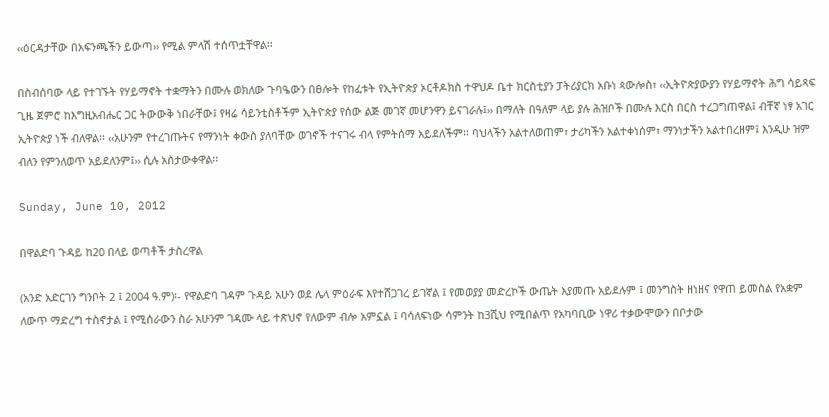‹‹ዕርዳታቸው በአፍንጫችን ይውጣ›› የሚል ምላሽ ተሰጥቷቸዋል፡፡

በስብሰባው ላይ የተገኙት የሃይማኖት ተቋማትን በሙሉ ወክለው ጉባዔውን በፀሎት የከፈቱት የኢትዮጵያ ኦርቶዶክስ ተዋህዶ ቤተ ክርስቲያን ፓትሪያርክ አቡነ ጳውሎስ፣ ‹‹ኢትዮጵያውያን የሃይማኖት ሕግ ሳይጻፍ ጊዜ ጀምሮ ከእግዚአብሔር ጋር ትውውቅ ነበራቸው፤ የዛሬ ሳይንቲስቶችም ኢትዮጵያ የሰው ልጅ መገኛ መሆንዋን ይናገራሉ፤›› በማለት በዓለም ላይ ያሉ ሕዝቦች በሙሉ እርስ በርስ ተረጋግጠዋል፤ ብቸኛ ነፃ አገር ኢትዮጵያ ነች ብለዋል፡፡ ‹‹አሁንም የተረገጡትና የማንነት ቀውስ ያለባቸው ወገኖች ተናገሩ ብላ የምትሰማ አይደለችም፡፡ ባህላችን አልተለወጠም፣ ታሪካችን አልተቀነሰም፣ ማንነታችን አልተበረዘም፤ እንዲሁ ዝም ብለን የምንለወጥ አይደለንም፤›› ሲሉ አስታውቀዋል፡፡

Sunday, June 10, 2012

በዋልድባ ጉዳይ ከ20 በላይ ወጣቶች ታስረዋል

(አንድ አድርገን ግንቦት 2 ፤ 2004 ዓ.ም)፡- የዋልድባ ገዳም ጉዳይ አሁን ወደ ሌላ ምዕራፍ እየተሸጋገረ ይገኛል ፤ የመወያያ መድረኮች ውጤት እያመጡ አይደሉም ፤ መንግስት ዘነዘና የዋጠ ይመስል የአቋም ለውጥ ማድረግ ተስኖታል ፤ የሚሰራውን ስራ አሁንም ገዳሙ ላይ ተጽህኖ የለውም ብሎ አምኗል ፤ ባሳለፍነው ሳምንት ከ3ሺህ የሚበልጥ የአካባቢው ነዋሪ ተቃውሞውን በቦታው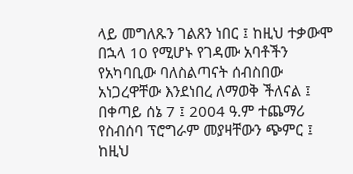ላይ መግለጹን ገልጸን ነበር ፤ ከዚህ ተቃውሞ በኋላ 10 የሚሆኑ የገዳሙ አባቶችን የአካባቢው ባለስልጣናት ሰብስበው አነጋረዋቸው እንደነበረ ለማወቅ ችለናል ፤ በቀጣይ ሰኔ 7 ፤ 2004 ዓ.ም ተጨማሪ የስብሰባ ፕሮግራም መያዛቸውን ጭምር ፤ ከዚህ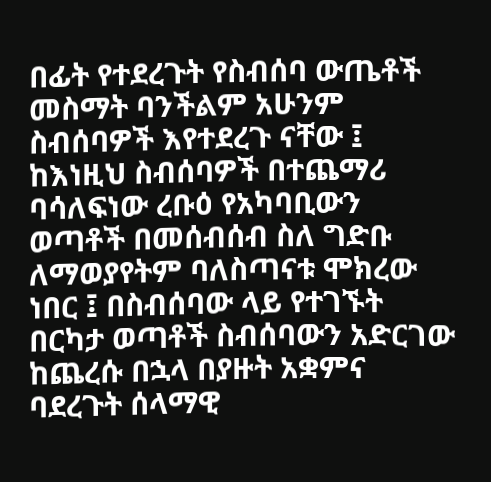በፊት የተደረጉት የስብሰባ ውጤቶች መስማት ባንችልም አሁንም ስብሰባዎች እየተደረጉ ናቸው ፤ ከእነዚህ ስብሰባዎች በተጨማሪ ባሳለፍነው ረቡዕ የአካባቢውን ወጣቶች በመሰብሰብ ስለ ግድቡ ለማወያየትም ባለስጣናቱ ሞክረው ነበር ፤ በስብሰባው ላይ የተገኙት በርካታ ወጣቶች ስብሰባውን አድርገው ከጨረሱ በኋላ በያዙት አቋምና ባደረጉት ሰላማዊ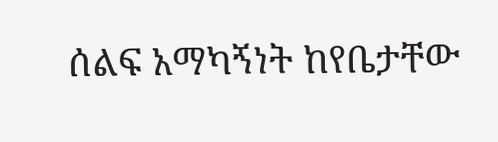ሰልፍ አማካኝነት ከየቤታቸው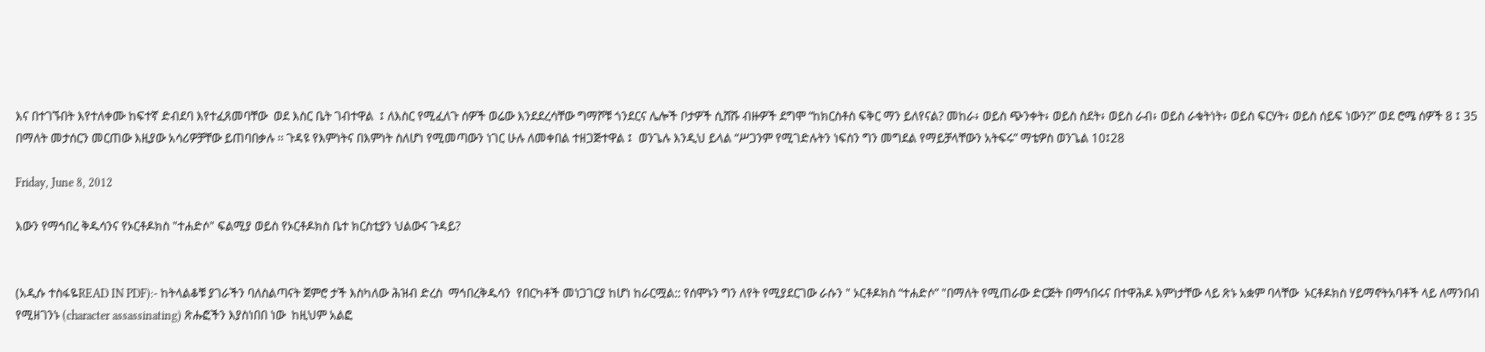እና በተገኙበት እየተለቀሙ ከፍተኛ ድብደባ እየተፈጸመባቸው  ወደ እስር ቤት ገብተዋል  ፤ ለእስር የሚፈለጉ ሰዎች ወሬው እንደደረሳቸው ግማሾቹ ጎንደርና ሌሎች ቦታዎች ሲሸሹ ብዙዎች ደግሞ “ከክርስቶስ ፍቅር ማን ይለየናል? መከራ፥ ወይስ ጭንቀት፥ ወይስ ስደት፥ ወይስ ራብ፥ ወይስ ራቁትነት፥ ወይስ ፍርሃት፥ ወይስ ሰይፍ ነውን?” ወደ ሮሜ ሰዎች 8 ፤ 35 በማለት መታሰርን መርጠው እዚያው አሳሪዎቻቸው ይጠባበቃሉ ፡፡ ጉዳዩ የእምነትና በእምነት ስለሆነ የሚመጣውን ነገር ሁሉ ለመቀበል ተዘጋጅተዋል ፤  ወንጌሉ እንዲህ ይላል “ሥጋንም የሚገድሉትን ነፍስን ግን መግደል የማይቻላቸውን አትፍሩ” ማቴዎስ ወንጌል 10፤28

Friday, June 8, 2012

እውን የማኅበረ ቅዱሳንና የኦርቶዶክስ "ተሐድሶ" ፍልሚያ ወይስ የኦርቶዶክስ ቤተ ክርስቲያን ህልውና ጉዳይ?


(አዲሱ ተስፋዬREAD IN PDF):- ከትላልቆቹ ያገራችን ባለስልጣናት ጀምሮ ታች እስካለው ሕዝብ ድረስ  ማኅበረቅዱሳን  የበርካቶች መነጋገርያ ከሆነ ከራርሟል:: የሰሞኑን ግን ለየት የሚያደርገው ራሱን " ኦርቶዶክስ “ተሐድሶ” "በማለት የሚጠራው ድርጅት በማኅበሩና በተዋሕዶ እምነታቸው ላይ ጽኑ አቋም ባላቸው  ኦርቶዶክስ ሃይማኖትአባቶች ላይ ለማንበብ የሚዘገንኑ (character assassinating) ጽሑፎችን እያስነበበ ነው  ከዚህም አልፎ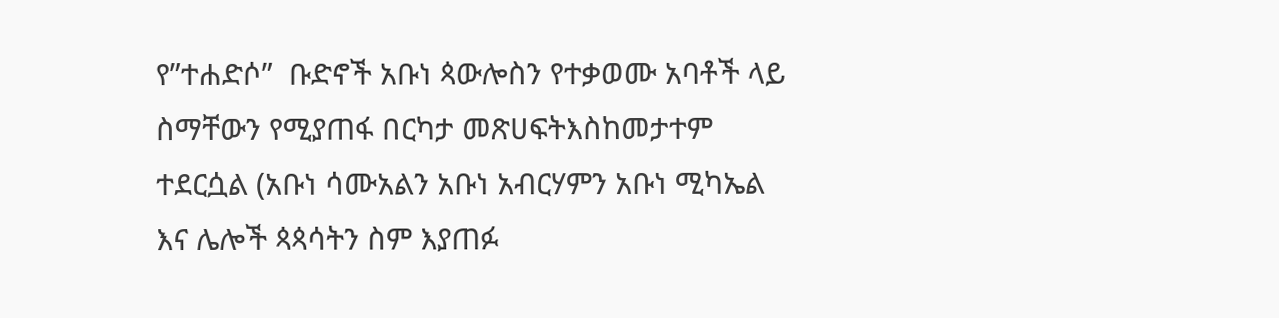የ”ተሐድሶ”  ቡድኖች አቡነ ጳውሎስን የተቃወሙ አባቶች ላይ ስማቸውን የሚያጠፋ በርካታ መጽሀፍትእስከመታተም ተደርሷል (አቡነ ሳሙአልን አቡነ አብርሃምን አቡነ ሚካኤል እና ሌሎች ጳጳሳትን ስም እያጠፉ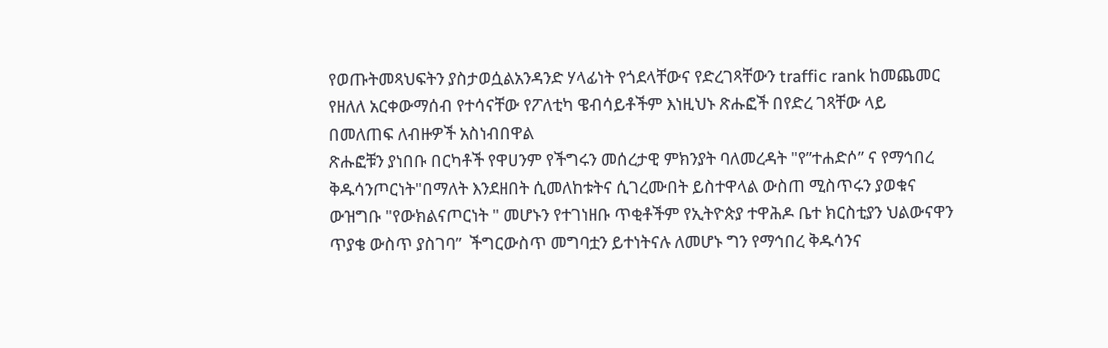የወጡትመጻህፍትን ያስታወሷልአንዳንድ ሃላፊነት የጎደላቸውና የድረገጻቸውን traffic rank ከመጨመር የዘለለ አርቀውማሰብ የተሳናቸው የፖለቲካ ዌብሳይቶችም እነዚህኑ ጽሑፎች በየድረ ገጻቸው ላይ በመለጠፍ ለብዙዎች አስነብበዋል
ጽሑፎቹን ያነበቡ በርካቶች የዋሀንም የችግሩን መሰረታዊ ምክንያት ባለመረዳት "የ”ተሐድሶ” ና የማኅበረ ቅዱሳንጦርነት"በማለት እንደዘበት ሲመለከቱትና ሲገረሙበት ይስተዋላል ውስጠ ሚስጥሩን ያወቁና ውዝግቡ "የውክልናጦርነት " መሆኑን የተገነዘቡ ጥቂቶችም የኢትዮጵያ ተዋሕዶ ቤተ ክርስቲያን ህልውናዋን ጥያቄ ውስጥ ያስገባ”  ችግርውስጥ መግባቷን ይተነትናሉ ለመሆኑ ግን የማኅበረ ቅዱሳንና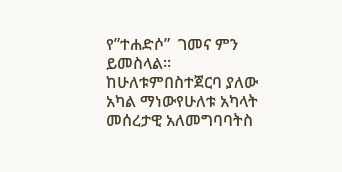የ”ተሐድሶ”  ገመና ምን ይመስላል። ከሁለቱምበስተጀርባ ያለው አካል ማነውየሁለቱ አካላት መሰረታዊ አለመግባባትስ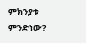ምክንያቱ  ምንድነው?